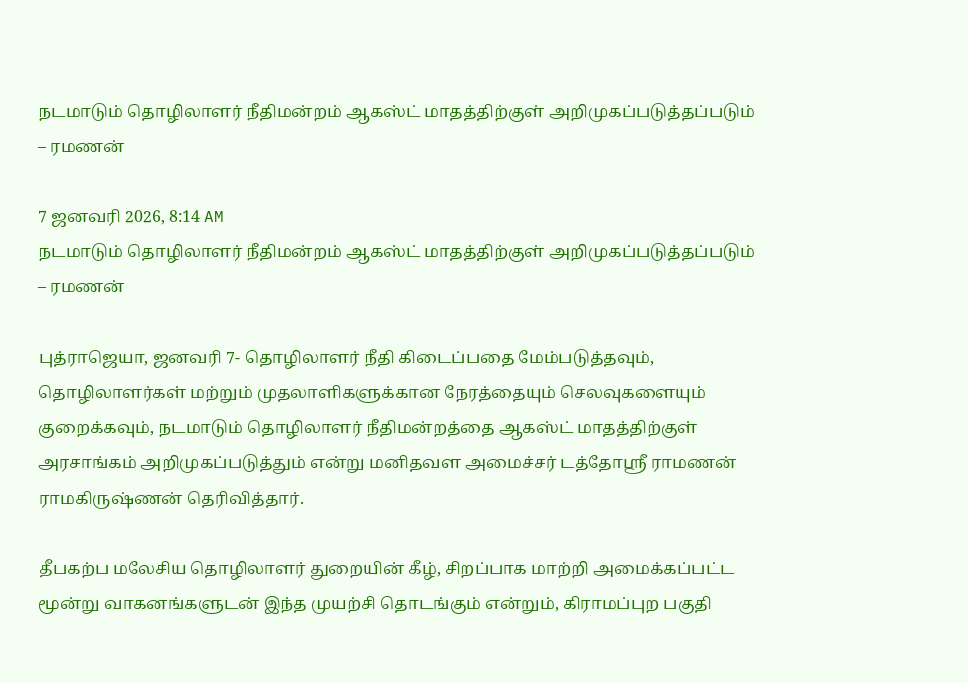நடமாடும் தொழிலாளர் நீதிமன்றம் ஆகஸ்ட் மாதத்திற்குள் அறிமுகப்படுத்தப்படும் – ரமணன்

7 ஜனவரி 2026, 8:14 AM
நடமாடும் தொழிலாளர் நீதிமன்றம் ஆகஸ்ட் மாதத்திற்குள் அறிமுகப்படுத்தப்படும் – ரமணன்

புத்ராஜெயா, ஜனவரி 7- தொழிலாளர் நீதி கிடைப்பதை மேம்படுத்தவும், தொழிலாளர்கள் மற்றும் முதலாளிகளுக்கான நேரத்தையும் செலவுகளையும் குறைக்கவும், நடமாடும் தொழிலாளர் நீதிமன்றத்தை ஆகஸ்ட் மாதத்திற்குள் அரசாங்கம் அறிமுகப்படுத்தும் என்று மனிதவள அமைச்சர் டத்தோஸ்ரீ ராமணன் ராமகிருஷ்ணன் தெரிவித்தார்.

தீபகற்ப மலேசிய தொழிலாளர் துறையின் கீழ், சிறப்பாக மாற்றி அமைக்கப்பட்ட மூன்று வாகனங்களுடன் இந்த முயற்சி தொடங்கும் என்றும், கிராமப்புற பகுதி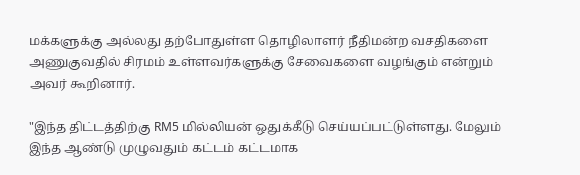மக்களுக்கு அல்லது தற்போதுள்ள தொழிலாளர் நீதிமன்ற வசதிகளை அணுகுவதில் சிரமம் உள்ளவர்களுக்கு சேவைகளை வழங்கும் என்றும் அவர் கூறினார்.

"இந்த திட்டத்திற்கு RM5 மில்லியன் ஒதுக்கீடு செய்யப்பட்டுள்ளது. மேலும் இந்த ஆண்டு முழுவதும் கட்டம் கட்டமாக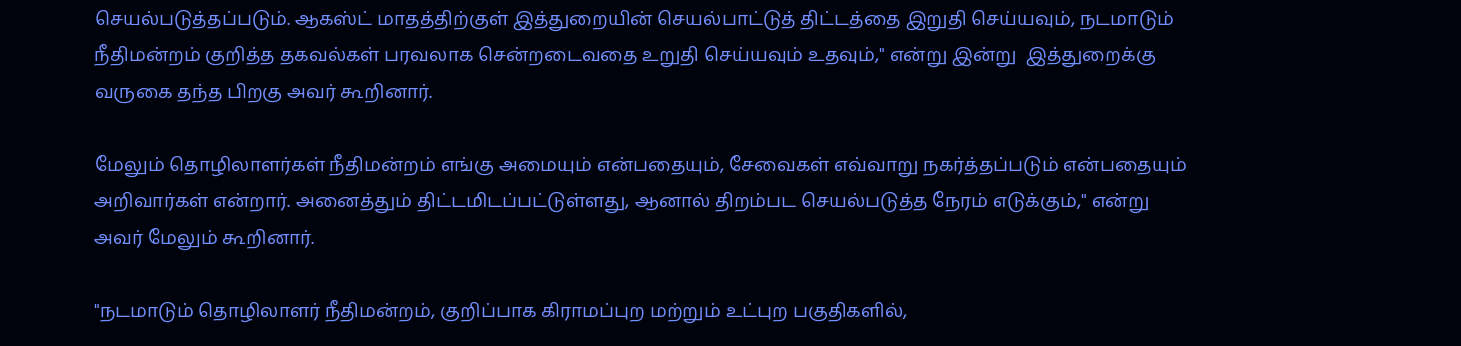செயல்படுத்தப்படும். ஆகஸ்ட் மாதத்திற்குள் இத்துறையின் செயல்பாட்டுத் திட்டத்தை இறுதி செய்யவும், நடமாடும் நீதிமன்றம் குறித்த தகவல்கள் பரவலாக சென்றடைவதை உறுதி செய்யவும் உதவும்," என்று இன்று  இத்துறைக்கு வருகை தந்த பிறகு அவர் கூறினார்.

மேலும் தொழிலாளர்கள் நீதிமன்றம் எங்கு அமையும் என்பதையும், சேவைகள் எவ்வாறு நகர்த்தப்படும் என்பதையும் அறிவார்கள் என்றார். அனைத்தும் திட்டமிடப்பட்டுள்ளது, ஆனால் திறம்பட செயல்படுத்த நேரம் எடுக்கும்," என்று அவர் மேலும் கூறினார்.

"நடமாடும் தொழிலாளர் நீதிமன்றம், குறிப்பாக கிராமப்புற மற்றும் உட்புற பகுதிகளில்,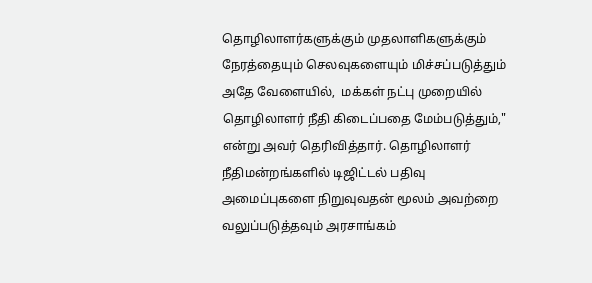தொழிலாளர்களுக்கும் முதலாளிகளுக்கும் நேரத்தையும் செலவுகளையும் மிச்சப்படுத்தும் அதே வேளையில்,  மக்கள் நட்பு முறையில் தொழிலாளர் நீதி கிடைப்பதை மேம்படுத்தும்," என்று அவர் தெரிவித்தார். தொழிலாளர் நீதிமன்றங்களில் டிஜிட்டல் பதிவு அமைப்புகளை நிறுவுவதன் மூலம் அவற்றை வலுப்படுத்தவும் அரசாங்கம்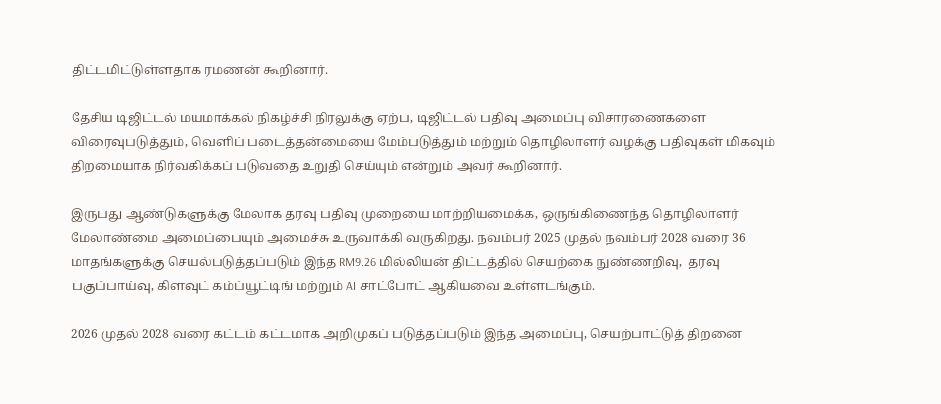திட்டமிட்டுள்ளதாக ரமணன் கூறினார்.

தேசிய டிஜிட்டல் மயமாக்கல் நிகழ்ச்சி நிரலுக்கு ஏற்ப, டிஜிட்டல் பதிவு அமைப்பு விசாரணைகளை விரைவுபடுத்தும், வெளிப் படைத்தன்மையை மேம்படுத்தும் மற்றும் தொழிலாளர் வழக்கு பதிவுகள் மிகவும் திறமையாக நிர்வகிக்கப் படுவதை உறுதி செய்யும் என்றும் அவர் கூறினார்.

இருபது ஆண்டுகளுக்கு மேலாக தரவு பதிவு முறையை மாற்றியமைக்க, ஒருங்கிணைந்த தொழிலாளர் மேலாண்மை அமைப்பையும் அமைச்சு உருவாக்கி வருகிறது. நவம்பர் 2025 முதல் நவம்பர் 2028 வரை 36 மாதங்களுக்கு செயல்படுத்தப்படும் இந்த RM9.26 மில்லியன் திட்டத்தில் செயற்கை நுண்ணறிவு,  தரவு பகுப்பாய்வு, கிளவுட் கம்ப்யூட்டிங் மற்றும் AI சாட்போட் ஆகியவை உள்ளடங்கும்.

2026 முதல் 2028 வரை கட்டம் கட்டமாக அறிமுகப் படுத்தப்படும் இந்த அமைப்பு, செயற்பாட்டுத் திறனை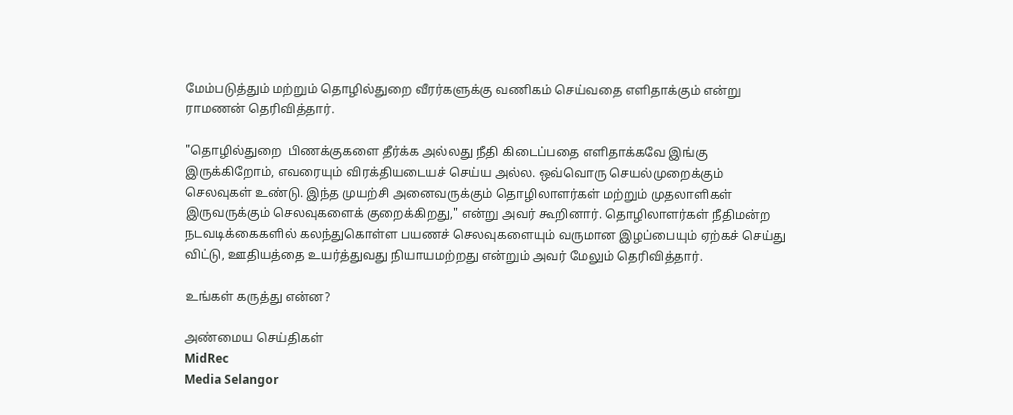மேம்படுத்தும் மற்றும் தொழில்துறை வீரர்களுக்கு வணிகம் செய்வதை எளிதாக்கும் என்று ராமணன் தெரிவித்தார்.

"தொழில்துறை  பிணக்குகளை தீர்க்க அல்லது நீதி கிடைப்பதை எளிதாக்கவே இங்கு இருக்கிறோம், எவரையும் விரக்தியடையச் செய்ய அல்ல. ஒவ்வொரு செயல்முறைக்கும் செலவுகள் உண்டு. இந்த முயற்சி அனைவருக்கும் தொழிலாளர்கள் மற்றும் முதலாளிகள் இருவருக்கும் செலவுகளைக் குறைக்கிறது," என்று அவர் கூறினார். தொழிலாளர்கள் நீதிமன்ற நடவடிக்கைகளில் கலந்துகொள்ள பயணச் செலவுகளையும் வருமான இழப்பையும் ஏற்கச் செய்து விட்டு, ஊதியத்தை உயர்த்துவது நியாயமற்றது என்றும் அவர் மேலும் தெரிவித்தார்.

உங்கள் கருத்து என்ன?

அண்மைய செய்திகள்
MidRec
Media Selangor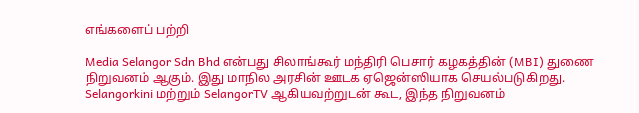எங்களைப் பற்றி

Media Selangor Sdn Bhd என்பது சிலாங்கூர் மந்திரி பெசார் கழகத்தின் (MBI) துணை நிறுவனம் ஆகும். இது மாநில அரசின் ஊடக ஏஜென்ஸியாக செயல்படுகிறது. Selangorkini மற்றும் SelangorTV ஆகியவற்றுடன் கூட, இந்த நிறுவனம்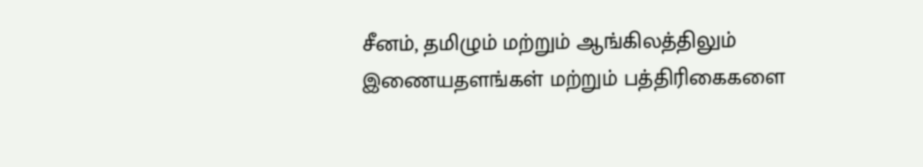சீனம், தமிழும் மற்றும் ஆங்கிலத்திலும் இணையதளங்கள் மற்றும் பத்திரிகைகளை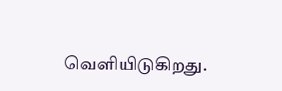வெளியிடுகிறது.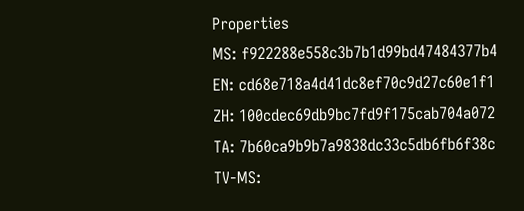Properties
MS: f922288e558c3b7b1d99bd47484377b4
EN: cd68e718a4d41dc8ef70c9d27c60e1f1
ZH: 100cdec69db9bc7fd9f175cab704a072
TA: 7b60ca9b9b7a9838dc33c5db6fb6f38c
TV-MS: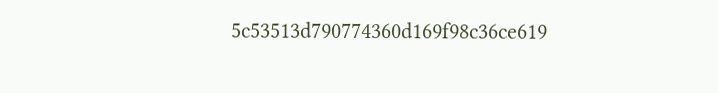5c53513d790774360d169f98c36ce619